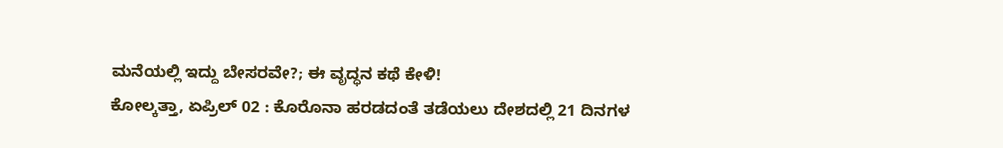ಮನೆಯಲ್ಲಿ ಇದ್ದು ಬೇಸರವೇ?; ಈ ವೃದ್ಧನ ಕಥೆ ಕೇಳಿ!
ಕೋಲ್ಕತ್ತಾ, ಏಪ್ರಿಲ್ 02 : ಕೊರೊನಾ ಹರಡದಂತೆ ತಡೆಯಲು ದೇಶದಲ್ಲಿ 21 ದಿನಗಳ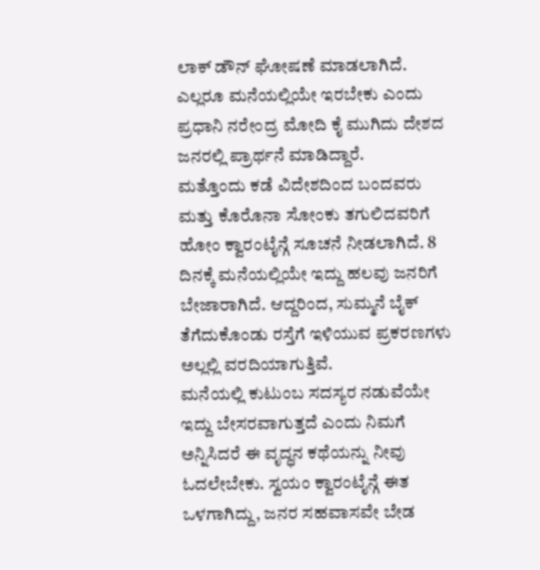ಲಾಕ್ ಡೌನ್ ಘೋಷಣೆ ಮಾಡಲಾಗಿದೆ. ಎಲ್ಲರೂ ಮನೆಯಲ್ಲಿಯೇ ಇರಬೇಕು ಎಂದು ಪ್ರಧಾನಿ ನರೇಂದ್ರ ಮೋದಿ ಕೈ ಮುಗಿದು ದೇಶದ ಜನರಲ್ಲಿ ಪ್ರಾರ್ಥನೆ ಮಾಡಿದ್ದಾರೆ.
ಮತ್ತೊಂದು ಕಡೆ ವಿದೇಶದಿಂದ ಬಂದವರು ಮತ್ತು ಕೊರೊನಾ ಸೋಂಕು ತಗುಲಿದವರಿಗೆ ಹೋಂ ಕ್ವಾರಂಟೈನ್ಗೆ ಸೂಚನೆ ನೀಡಲಾಗಿದೆ. 8 ದಿನಕ್ಕೆ ಮನೆಯಲ್ಲಿಯೇ ಇದ್ದು ಹಲವು ಜನರಿಗೆ ಬೇಜಾರಾಗಿದೆ. ಆದ್ದರಿಂದ, ಸುಮ್ಮನೆ ಬೈಕ್ ತೆಗೆದುಕೊಂಡು ರಸ್ತೆಗೆ ಇಳಿಯುವ ಪ್ರಕರಣಗಳು ಅಲ್ಲಲ್ಲಿ ವರದಿಯಾಗುತ್ತಿವೆ.
ಮನೆಯಲ್ಲಿ ಕುಟುಂಬ ಸದಸ್ಯರ ನಡುವೆಯೇ ಇದ್ದು ಬೇಸರವಾಗುತ್ತದೆ ಎಂದು ನಿಮಗೆ ಅನ್ನಿಸಿದರೆ ಈ ವೃದ್ಧನ ಕಥೆಯನ್ನು ನೀವು ಓದಲೇಬೇಕು. ಸ್ವಯಂ ಕ್ವಾರಂಟೈನ್ಗೆ ಈತ ಒಳಗಾಗಿದ್ದು, ಜನರ ಸಹವಾಸವೇ ಬೇಡ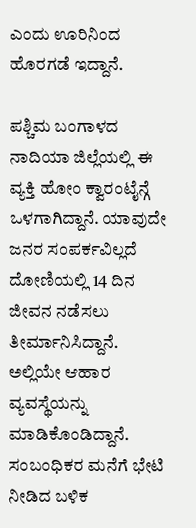ಎಂದು ಊರಿನಿಂದ ಹೊರಗಡೆ ಇದ್ದಾನೆ.

ಪಶ್ಚಿಮ ಬಂಗಾಳದ ನಾದಿಯಾ ಜಿಲ್ಲೆಯಲ್ಲಿ ಈ ವ್ಯಕ್ತಿ ಹೋಂ ಕ್ವಾರಂಟೈನ್ಗೆ ಒಳಗಾಗಿದ್ದಾನೆ. ಯಾವುದೇ ಜನರ ಸಂಪರ್ಕವಿಲ್ಲದೆ ದೋಣಿಯಲ್ಲಿ 14 ದಿನ ಜೀವನ ನಡೆಸಲು ತೀರ್ಮಾನಿಸಿದ್ದಾನೆ. ಅಲ್ಲಿಯೇ ಆಹಾರ ವ್ಯವಸ್ಥೆಯನ್ನು ಮಾಡಿಕೊಂಡಿದ್ದಾನೆ.
ಸಂಬಂಧಿಕರ ಮನೆಗೆ ಭೇಟಿ ನೀಡಿದ ಬಳಿಕ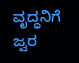ವೃದ್ಧನಿಗೆ ಜ್ವರ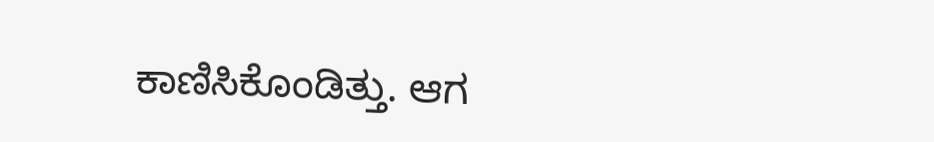ಕಾಣಿಸಿಕೊಂಡಿತ್ತು. ಆಗ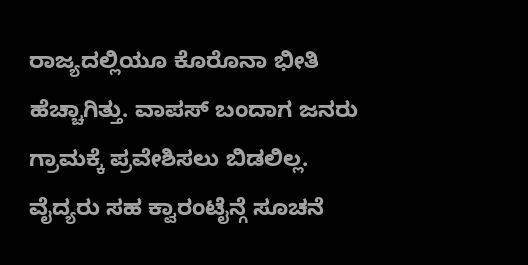ರಾಜ್ಯದಲ್ಲಿಯೂ ಕೊರೊನಾ ಭೀತಿ ಹೆಚ್ಚಾಗಿತ್ತು. ವಾಪಸ್ ಬಂದಾಗ ಜನರು ಗ್ರಾಮಕ್ಕೆ ಪ್ರವೇಶಿಸಲು ಬಿಡಲಿಲ್ಲ. ವೈದ್ಯರು ಸಹ ಕ್ವಾರಂಟೈನ್ಗೆ ಸೂಚನೆ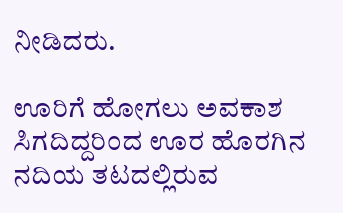ನೀಡಿದರು.

ಊರಿಗೆ ಹೋಗಲು ಅವಕಾಶ ಸಿಗದಿದ್ದರಿಂದ ಊರ ಹೊರಗಿನ ನದಿಯ ತಟದಲ್ಲಿರುವ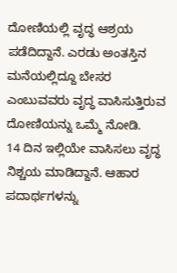ದೋಣಿಯಲ್ಲಿ ವೃದ್ಧ ಆಶ್ರಯ ಪಡೆದಿದ್ದಾನೆ. ಎರಡು ಅಂತಸ್ತಿನ ಮನೆಯಲ್ಲಿದ್ದೂ ಬೇಸರ ಎಂಬುವವರು ವೃದ್ಧ ವಾಸಿಸುತ್ತಿರುವ ದೋಣಿಯನ್ನು ಒಮ್ಮೆ ನೋಡಿ.
14 ದಿನ ಇಲ್ಲಿಯೇ ವಾಸಿಸಲು ವೃದ್ಧ ನಿಶ್ಚಯ ಮಾಡಿದ್ದಾನೆ. ಆಹಾರ ಪದಾರ್ಥಗಳನ್ನು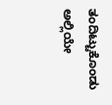ತಂದಿಟ್ಟುಕೊಂಡು ಅಲ್ಲಿಯೇ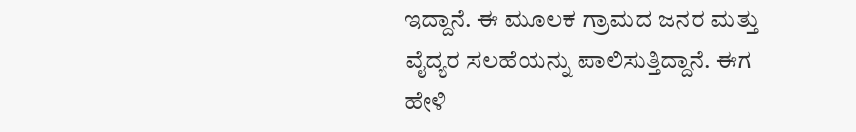ಇದ್ದಾನೆ. ಈ ಮೂಲಕ ಗ್ರಾಮದ ಜನರ ಮತ್ತು ವೈದ್ಯರ ಸಲಹೆಯನ್ನು ಪಾಲಿಸುತ್ತಿದ್ದಾನೆ. ಈಗ ಹೇಳಿ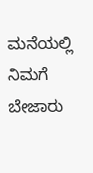ಮನೆಯಲ್ಲಿ ನಿಮಗೆ ಬೇಜಾರು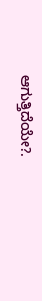ಆಗುತ್ತಿದೆಯೇ?.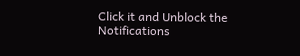Click it and Unblock the Notifications